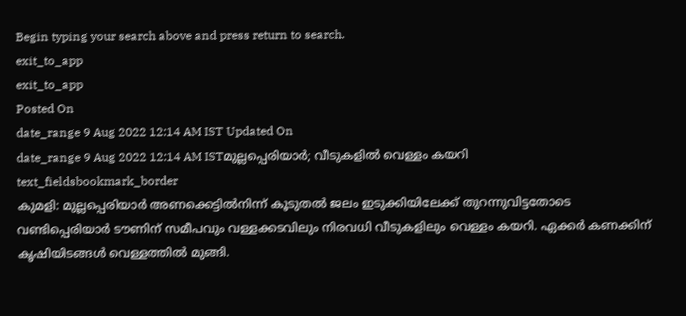Begin typing your search above and press return to search.
exit_to_app
exit_to_app
Posted On
date_range 9 Aug 2022 12:14 AM IST Updated On
date_range 9 Aug 2022 12:14 AM ISTമുല്ലപ്പെരിയാർ; വീടുകളിൽ വെള്ളം കയറി
text_fieldsbookmark_border
കുമളി: മുല്ലപ്പെരിയാർ അണക്കെട്ടിൽനിന്ന് കൂടുതൽ ജലം ഇടുക്കിയിലേക്ക് തുറന്നുവിട്ടതോടെ വണ്ടിപ്പെരിയാർ ടൗണിന് സമീപവും വള്ളക്കടവിലും നിരവധി വീടുകളിലും വെള്ളം കയറി. ഏക്കർ കണക്കിന് കൃഷിയിടങ്ങൾ വെള്ളത്തിൽ മുങ്ങി.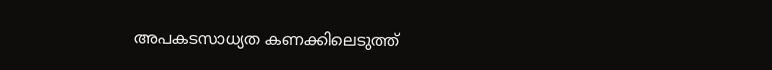അപകടസാധ്യത കണക്കിലെടുത്ത്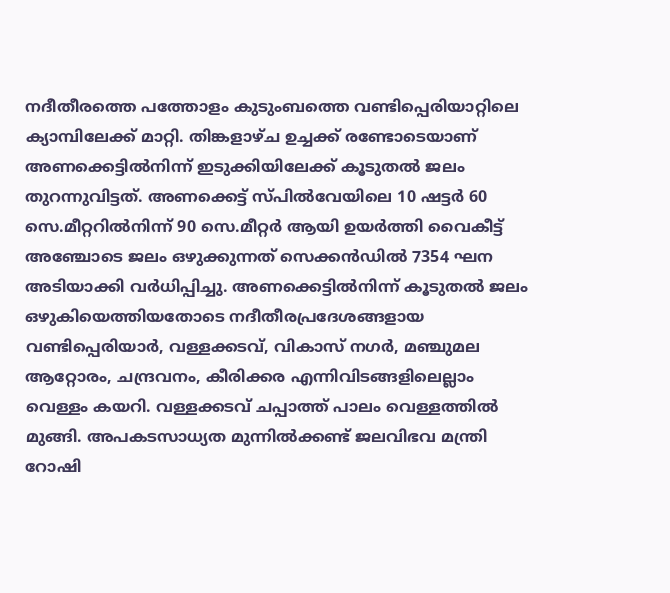നദീതീരത്തെ പത്തോളം കുടുംബത്തെ വണ്ടിപ്പെരിയാറ്റിലെ ക്യാമ്പിലേക്ക് മാറ്റി. തിങ്കളാഴ്ച ഉച്ചക്ക് രണ്ടോടെയാണ് അണക്കെട്ടിൽനിന്ന് ഇടുക്കിയിലേക്ക് കൂടുതൽ ജലം തുറന്നുവിട്ടത്. അണക്കെട്ട് സ്പിൽവേയിലെ 10 ഷട്ടർ 60 സെ.മീറ്ററിൽനിന്ന് 90 സെ.മീറ്റർ ആയി ഉയർത്തി വൈകീട്ട് അഞ്ചോടെ ജലം ഒഴുക്കുന്നത് സെക്കൻഡിൽ 7354 ഘന അടിയാക്കി വർധിപ്പിച്ചു. അണക്കെട്ടിൽനിന്ന് കൂടുതൽ ജലം ഒഴുകിയെത്തിയതോടെ നദീതീരപ്രദേശങ്ങളായ വണ്ടിപ്പെരിയാർ, വള്ളക്കടവ്, വികാസ് നഗർ, മഞ്ചുമല ആറ്റോരം, ചന്ദ്രവനം, കീരിക്കര എന്നിവിടങ്ങളിലെല്ലാം വെള്ളം കയറി. വള്ളക്കടവ് ചപ്പാത്ത് പാലം വെള്ളത്തിൽ മുങ്ങി. അപകടസാധ്യത മുന്നിൽക്കണ്ട് ജലവിഭവ മന്ത്രി റോഷി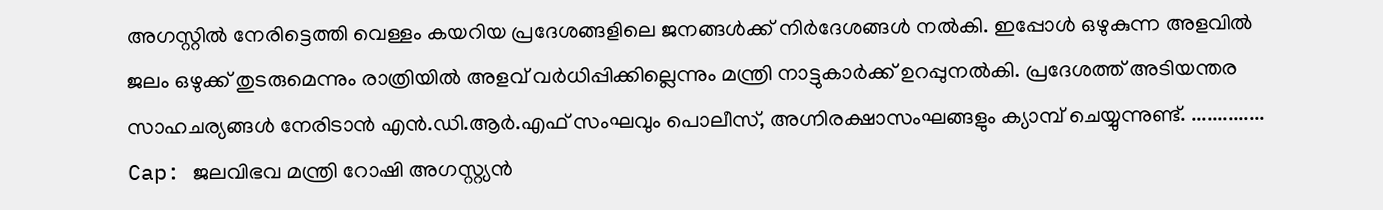അഗസ്റ്റിൽ നേരിട്ടെത്തി വെള്ളം കയറിയ പ്രദേശങ്ങളിലെ ജനങ്ങൾക്ക് നിർദേശങ്ങൾ നൽകി. ഇപ്പോൾ ഒഴുകുന്ന അളവിൽ ജലം ഒഴുക്ക് തുടരുമെന്നും രാത്രിയിൽ അളവ് വർധിപ്പിക്കില്ലെന്നും മന്ത്രി നാട്ടുകാർക്ക് ഉറപ്പുനൽകി. പ്രദേശത്ത് അടിയന്തര സാഹചര്യങ്ങൾ നേരിടാൻ എൻ.ഡി.ആർ.എഫ് സംഘവും പൊലീസ്, അഗ്നിരക്ഷാസംഘങ്ങളും ക്യാമ്പ് ചെയ്യുന്നുണ്ട്. .............. Cap: ജലവിഭവ മന്ത്രി റോഷി അഗസ്റ്റ്യൻ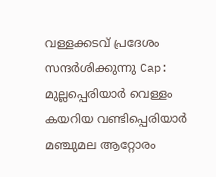വള്ളക്കടവ് പ്രദേശം സന്ദർശിക്കുന്നു Cap: മുല്ലപ്പെരിയാർ വെള്ളം കയറിയ വണ്ടിപ്പെരിയാർ മഞ്ചുമല ആറ്റോരം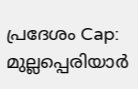പ്രദേശം Cap: മുല്ലപ്പെരിയാർ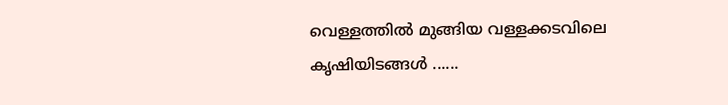വെള്ളത്തിൽ മുങ്ങിയ വള്ളക്കടവിലെ കൃഷിയിടങ്ങൾ ......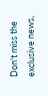Don't miss the exclusive news,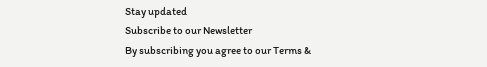Stay updated
Subscribe to our Newsletter
By subscribing you agree to our Terms &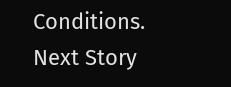Conditions.
Next Story